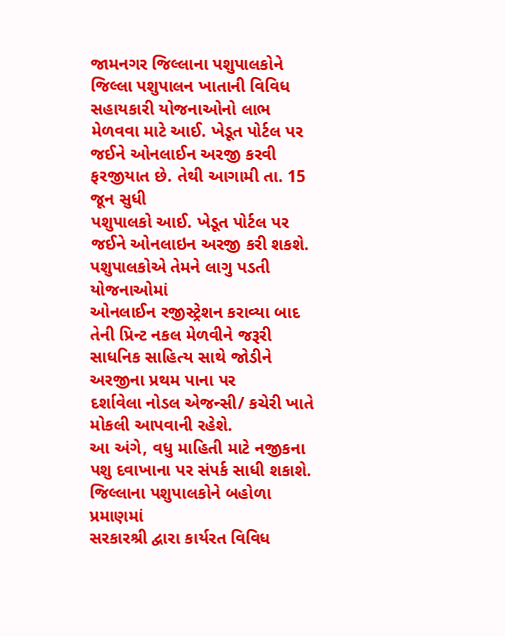જામનગર જિલ્લાના પશુપાલકોને જિલ્લા પશુપાલન ખાતાની વિવિધ સહાયકારી યોજનાઓનો લાભ
મેળવવા માટે આઈ. ખેડૂત પોર્ટલ પર જઈને ઓનલાઈન અરજી કરવી ફરજીયાત છે. તેથી આગામી તા. 15 જૂન સુધી
પશુપાલકો આઈ. ખેડૂત પોર્ટલ પર જઈને ઓનલાઇન અરજી કરી શકશે. પશુપાલકોએ તેમને લાગુ પડતી યોજનાઓમાં
ઓનલાઈન રજીસ્ટ્રેશન કરાવ્યા બાદ તેની પ્રિન્ટ નકલ મેળવીને જરૂરી સાધનિક સાહિત્ય સાથે જોડીને અરજીના પ્રથમ પાના પર
દર્શાવેલા નોડલ એજન્સી/ કચેરી ખાતે મોકલી આપવાની રહેશે.
આ અંગે, વધુ માહિતી માટે નજીકના પશુ દવાખાના પર સંપર્ક સાધી શકાશે. જિલ્લાના પશુપાલકોને બહોળા પ્રમાણમાં
સરકારશ્રી દ્વારા કાર્યરત વિવિધ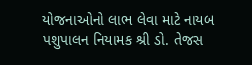યોજનાઓનો લાભ લેવા માટે નાયબ પશુપાલન નિયામક શ્રી ડો. તેજસ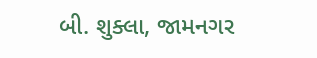બી. શુક્લા, જામનગર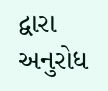દ્વારા અનુરોધ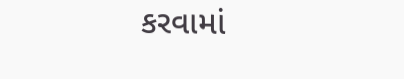કરવામાં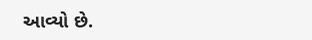આવ્યો છે.